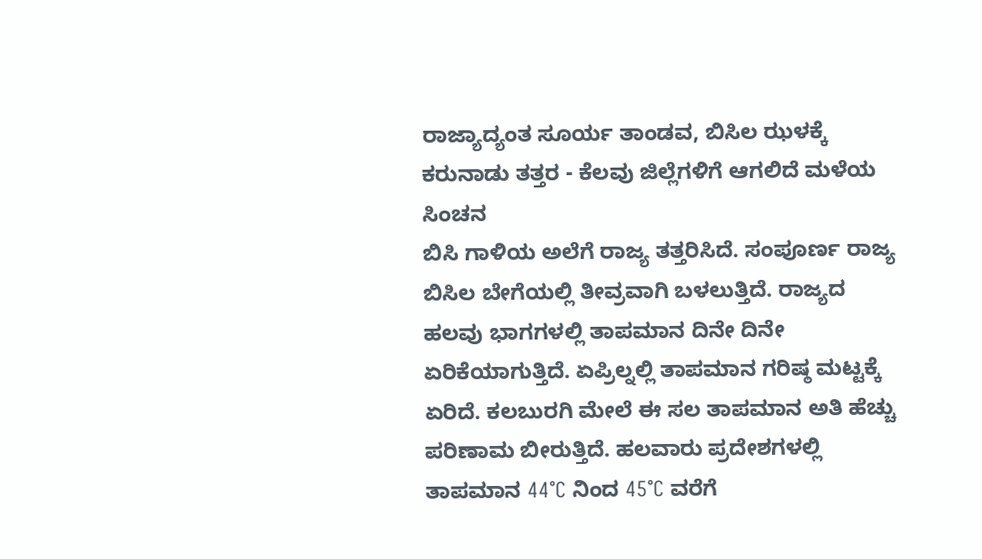ರಾಜ್ಯಾದ್ಯಂತ ಸೂರ್ಯ ತಾಂಡವ, ಬಿಸಿಲ ಝಳಕ್ಕೆ ಕರುನಾಡು ತತ್ತರ - ಕೆಲವು ಜಿಲ್ಲೆಗಳಿಗೆ ಆಗಲಿದೆ ಮಳೆಯ ಸಿಂಚನ
ಬಿಸಿ ಗಾಳಿಯ ಅಲೆಗೆ ರಾಜ್ಯ ತತ್ತರಿಸಿದೆ. ಸಂಪೂರ್ಣ ರಾಜ್ಯ ಬಿಸಿಲ ಬೇಗೆಯಲ್ಲಿ ತೀವ್ರವಾಗಿ ಬಳಲುತ್ತಿದೆ. ರಾಜ್ಯದ ಹಲವು ಭಾಗಗಳಲ್ಲಿ ತಾಪಮಾನ ದಿನೇ ದಿನೇ ಏರಿಕೆಯಾಗುತ್ತಿದೆ. ಏಪ್ರಿಲ್ನಲ್ಲಿ ತಾಪಮಾನ ಗರಿಷ್ಠ ಮಟ್ಟಕ್ಕೆ ಏರಿದೆ. ಕಲಬುರಗಿ ಮೇಲೆ ಈ ಸಲ ತಾಪಮಾನ ಅತಿ ಹೆಚ್ಚು ಪರಿಣಾಮ ಬೀರುತ್ತಿದೆ. ಹಲವಾರು ಪ್ರದೇಶಗಳಲ್ಲಿ ತಾಪಮಾನ 44°C ನಿಂದ 45°C ವರೆಗೆ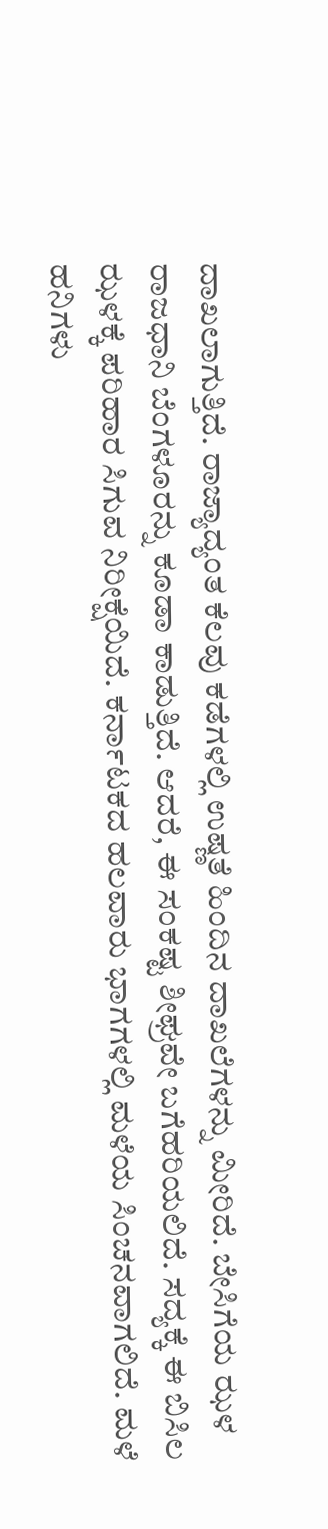ದಾಖಲಾಗುತ್ತಿದೆ. ರಾಜ್ಯಾದ್ಯಂತ ಕೆಲವು ಕಡೆಗಳಲ್ಲಿ ಉಷ್ಣತೆ ಹಿಂದಿನ ದಾಖಲೆಗಳನ್ನು ಮೀರಿದೆ. ಬೇಸಿಗೆಯ ಝಳ ರಾಜಧಾನಿ ಬೆಂಗಳೂರನ್ನು ಕೂಡಾ ಕಾಡುತ್ತಿದೆ. ಆದರೆ, ಈ ಸಂಕಷ್ಟ ಶೀಘ್ರವೇ ಬಗೆಹರಿಯಲಿದೆ. ಸದ್ಯಕ್ಕೆ ಈ ಬಿಸಿಲ ಝಳಕ್ಕೆ ಪರಿಹಾರ ಸಿಗುವ ನಿರೀಕ್ಷೆಯಿದೆ. ಕರ್ನಾಟಕದ ಹಲವಾರು ಭಾಗಗಳಲ್ಲಿ ಮಳೆಯ ಸಿಂಚನವಾಗಲಿದೆ. ಮಳೆ ಹನಿಗಳು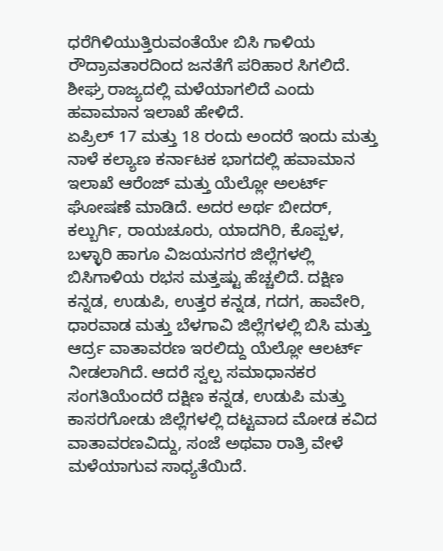ಧರೆಗಿಳಿಯುತ್ತಿರುವಂತೆಯೇ ಬಿಸಿ ಗಾಳಿಯ ರೌದ್ರಾವತಾರದಿಂದ ಜನತೆಗೆ ಪರಿಹಾರ ಸಿಗಲಿದೆ. ಶೀಘ್ರ ರಾಜ್ಯದಲ್ಲಿ ಮಳೆಯಾಗಲಿದೆ ಎಂದು ಹವಾಮಾನ ಇಲಾಖೆ ಹೇಳಿದೆ.
ಏಪ್ರಿಲ್ 17 ಮತ್ತು 18 ರಂದು ಅಂದರೆ ಇಂದು ಮತ್ತು ನಾಳೆ ಕಲ್ಯಾಣ ಕರ್ನಾಟಕ ಭಾಗದಲ್ಲಿ ಹವಾಮಾನ ಇಲಾಖೆ ಆರೆಂಜ್ ಮತ್ತು ಯೆಲ್ಲೋ ಅಲರ್ಟ್ ಘೋಷಣೆ ಮಾಡಿದೆ. ಅದರ ಅರ್ಥ ಬೀದರ್, ಕಲ್ಬುರ್ಗಿ, ರಾಯಚೂರು, ಯಾದಗಿರಿ, ಕೊಪ್ಪಳ, ಬಳ್ಳಾರಿ ಹಾಗೂ ವಿಜಯನಗರ ಜಿಲ್ಲೆಗಳಲ್ಲಿ ಬಿಸಿಗಾಳಿಯ ರಭಸ ಮತ್ತಷ್ಟು ಹೆಚ್ಚಲಿದೆ. ದಕ್ಷಿಣ ಕನ್ನಡ, ಉಡುಪಿ, ಉತ್ತರ ಕನ್ನಡ, ಗದಗ, ಹಾವೇರಿ, ಧಾರವಾಡ ಮತ್ತು ಬೆಳಗಾವಿ ಜಿಲ್ಲೆಗಳಲ್ಲಿ ಬಿಸಿ ಮತ್ತು ಆರ್ದ್ರ ವಾತಾವರಣ ಇರಲಿದ್ದು ಯೆಲ್ಲೋ ಆಲರ್ಟ್ ನೀಡಲಾಗಿದೆ. ಆದರೆ ಸ್ವಲ್ಪ ಸಮಾಧಾನಕರ ಸಂಗತಿಯೆಂದರೆ ದಕ್ಷಿಣ ಕನ್ನಡ, ಉಡುಪಿ ಮತ್ತು ಕಾಸರಗೋಡು ಜಿಲ್ಲೆಗಳಲ್ಲಿ ದಟ್ಟವಾದ ಮೋಡ ಕವಿದ ವಾತಾವರಣವಿದ್ದು, ಸಂಜೆ ಅಥವಾ ರಾತ್ರಿ ವೇಳೆ ಮಳೆಯಾಗುವ ಸಾಧ್ಯತೆಯಿದೆ.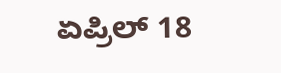ಏಪ್ರಿಲ್ 18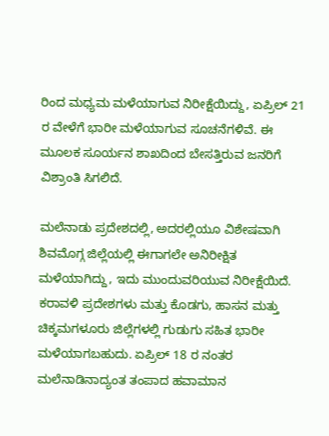ರಿಂದ ಮಧ್ಯಮ ಮಳೆಯಾಗುವ ನಿರೀಕ್ಷೆಯಿದ್ದು, ಏಪ್ರಿಲ್ 21 ರ ವೇಳೆಗೆ ಭಾರೀ ಮಳೆಯಾಗುವ ಸೂಚನೆಗಳಿವೆ. ಈ ಮೂಲಕ ಸೂರ್ಯನ ಶಾಖದಿಂದ ಬೇಸತ್ತಿರುವ ಜನರಿಗೆ ವಿಶ್ರಾಂತಿ ಸಿಗಲಿದೆ.

ಮಲೆನಾಡು ಪ್ರದೇಶದಲ್ಲಿ, ಅದರಲ್ಲಿಯೂ ವಿಶೇಷವಾಗಿ ಶಿವಮೊಗ್ಗ ಜಿಲ್ಲೆಯಲ್ಲಿ ಈಗಾಗಲೇ ಅನಿರೀಕ್ಷಿತ ಮಳೆಯಾಗಿದ್ದು, ಇದು ಮುಂದುವರಿಯುವ ನಿರೀಕ್ಷೆಯಿದೆ. ಕರಾವಳಿ ಪ್ರದೇಶಗಳು ಮತ್ತು ಕೊಡಗು, ಹಾಸನ ಮತ್ತು ಚಿಕ್ಕಮಗಳೂರು ಜಿಲ್ಲೆಗಳಲ್ಲಿ ಗುಡುಗು ಸಹಿತ ಭಾರೀ ಮಳೆಯಾಗಬಹುದು. ಏಪ್ರಿಲ್ 18 ರ ನಂತರ ಮಲೆನಾಡಿನಾದ್ಯಂತ ತಂಪಾದ ಹವಾಮಾನ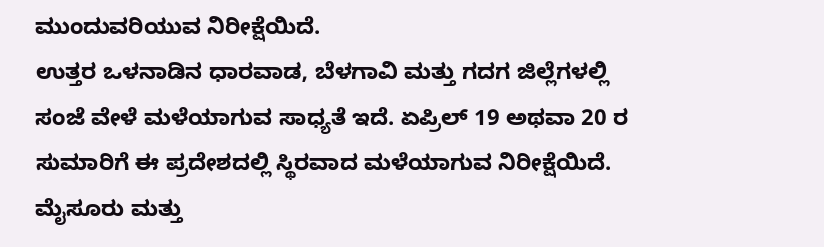ಮುಂದುವರಿಯುವ ನಿರೀಕ್ಷೆಯಿದೆ.
ಉತ್ತರ ಒಳನಾಡಿನ ಧಾರವಾಡ, ಬೆಳಗಾವಿ ಮತ್ತು ಗದಗ ಜಿಲ್ಲೆಗಳಲ್ಲಿ ಸಂಜೆ ವೇಳೆ ಮಳೆಯಾಗುವ ಸಾಧ್ಯತೆ ಇದೆ. ಏಪ್ರಿಲ್ 19 ಅಥವಾ 20 ರ ಸುಮಾರಿಗೆ ಈ ಪ್ರದೇಶದಲ್ಲಿ ಸ್ಥಿರವಾದ ಮಳೆಯಾಗುವ ನಿರೀಕ್ಷೆಯಿದೆ. ಮೈಸೂರು ಮತ್ತು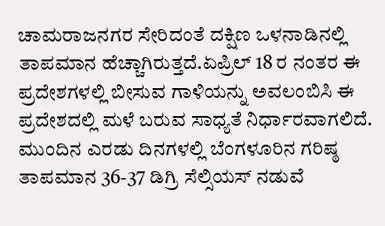ಚಾಮರಾಜನಗರ ಸೇರಿದಂತೆ ದಕ್ಷಿಣ ಒಳನಾಡಿನಲ್ಲಿ ತಾಪಮಾನ ಹೆಚ್ಚಾಗಿರುತ್ತದೆ.ಏಪ್ರಿಲ್ 18 ರ ನಂತರ ಈ ಪ್ರದೇಶಗಳಲ್ಲಿ ಬೀಸುವ ಗಾಳಿಯನ್ನು ಅವಲಂಬಿಸಿ ಈ ಪ್ರದೇಶದಲ್ಲಿ ಮಳೆ ಬರುವ ಸಾಧ್ಯತೆ ನಿರ್ಧಾರವಾಗಲಿದೆ.
ಮುಂದಿನ ಎರಡು ದಿನಗಳಲ್ಲಿ ಬೆಂಗಳೂರಿನ ಗರಿಷ್ಠ ತಾಪಮಾನ 36-37 ಡಿಗ್ರಿ ಸೆಲ್ಸಿಯಸ್ ನಡುವೆ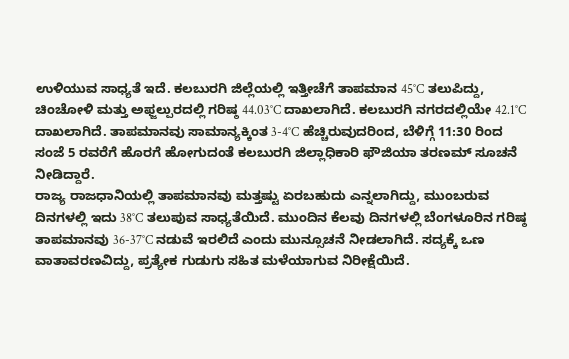ಉಳಿಯುವ ಸಾಧ್ಯತೆ ಇದೆ. ಕಲಬುರಗಿ ಜಿಲ್ಲೆಯಲ್ಲಿ ಇತ್ತೀಚೆಗೆ ತಾಪಮಾನ 45°C ತಲುಪಿದ್ದು, ಚಿಂಚೋಳಿ ಮತ್ತು ಅಫ್ಜಲ್ಪುರದಲ್ಲಿ ಗರಿಷ್ಠ 44.03°C ದಾಖಲಾಗಿದೆ. ಕಲಬುರಗಿ ನಗರದಲ್ಲಿಯೇ 42.1°C ದಾಖಲಾಗಿದೆ. ತಾಪಮಾನವು ಸಾಮಾನ್ಯಕ್ಕಿಂತ 3-4°C ಹೆಚ್ಚಿರುವುದರಿಂದ, ಬೆಳಿಗ್ಗೆ 11:30 ರಿಂದ ಸಂಜೆ 5 ರವರೆಗೆ ಹೊರಗೆ ಹೋಗುದಂತೆ ಕಲಬುರಗಿ ಜಿಲ್ಲಾಧಿಕಾರಿ ಫೌಜಿಯಾ ತರಣಮ್ ಸೂಚನೆ ನೀಡಿದ್ದಾರೆ.
ರಾಜ್ಯ ರಾಜಧಾನಿಯಲ್ಲಿ ತಾಪಮಾನವು ಮತ್ತಷ್ಟು ಏರಬಹುದು ಎನ್ನಲಾಗಿದ್ದು, ಮುಂಬರುವ ದಿನಗಳಲ್ಲಿ ಇದು 38°C ತಲುಪುವ ಸಾಧ್ಯತೆಯಿದೆ. ಮುಂದಿನ ಕೆಲವು ದಿನಗಳಲ್ಲಿ ಬೆಂಗಳೂರಿನ ಗರಿಷ್ಠ ತಾಪಮಾನವು 36-37°C ನಡುವೆ ಇರಲಿದೆ ಎಂದು ಮುನ್ಸೂಚನೆ ನೀಡಲಾಗಿದೆ. ಸದ್ಯಕ್ಕೆ ಒಣ ವಾತಾವರಣವಿದ್ದು, ಪ್ರತ್ಯೇಕ ಗುಡುಗು ಸಹಿತ ಮಳೆಯಾಗುವ ನಿರೀಕ್ಷೆಯಿದೆ.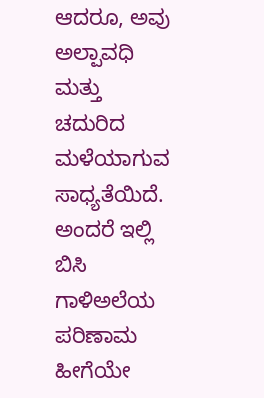ಆದರೂ, ಅವು ಅಲ್ಪಾವಧಿ ಮತ್ತು ಚದುರಿದ ಮಳೆಯಾಗುವ ಸಾಧ್ಯತೆಯಿದೆ. ಅಂದರೆ ಇಲ್ಲಿ ಬಿಸಿ ಗಾಳಿಅಲೆಯ ಪರಿಣಾಮ ಹೀಗೆಯೇ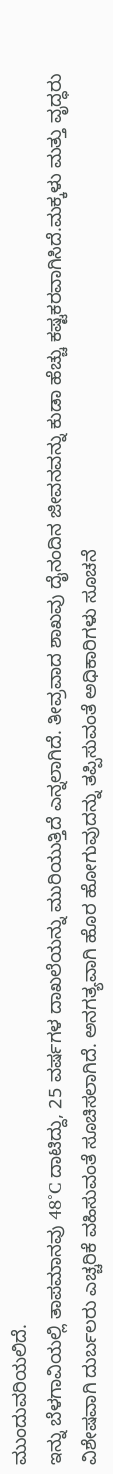ಮುಂದುವರಿಯಲಿದೆ.
ಇನ್ನು ಬೆಳಗಾವಿಯಲ್ಲಿ ತಾಪಮಾನವು 48°C ದಾಟಿದ್ದು, 25 ವರ್ಷಗಳ ದಾಖಲೆಯನ್ನು ಮುರಿಯುತ್ತಿದೆ ಎನ್ನಲಾಗಿದೆ. ತೀವ್ರವಾದ ಶಾಖವು ದೈನಂದಿನ ಜೀವನವನ್ನು ಕುಡಾ ಹೆಚ್ಚು ಕಷ್ಟಕರವಾಗಿಸಿದೆ.ಮಕ್ಕಳು ಮತ್ತು ವೃದ್ಧರು ವಿಶೇಷವಾಗಿ ದುರ್ಬಲರು ಎಚ್ಚರಿಕೆ ವಹಿಸುವಂತೆ ಸೂಚಿಸಲಾಗಿದೆ. ಅನಗತ್ಯವಾಗಿ ಹೊರ ಹೋಗುವುದನ್ನು ತಪ್ಪಿಸುವಂತೆ ಅಧಿಕಾರಿಗಳು ಸೂಚನೆ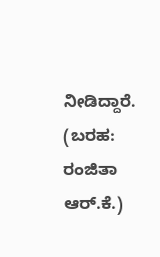ನೀಡಿದ್ದಾರೆ.
(ಬರಹ: ರಂಜಿತಾ ಆರ್.ಕೆ.)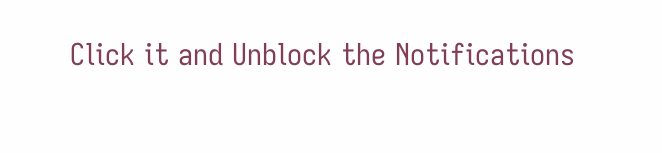Click it and Unblock the Notifications